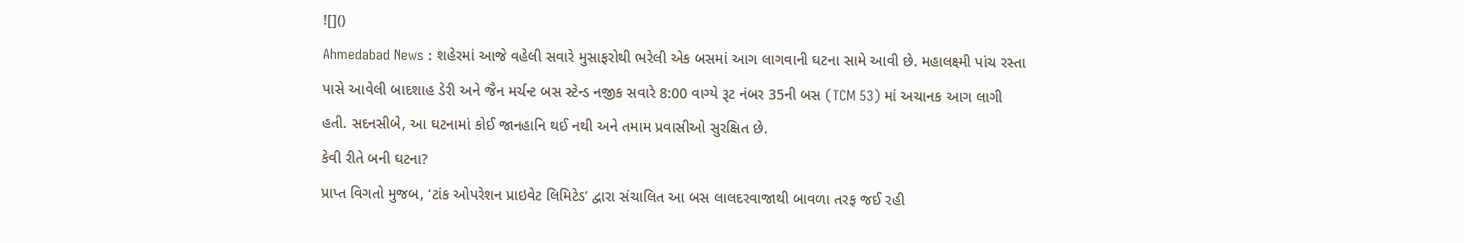![]()
Ahmedabad News : શહેરમાં આજે વહેલી સવારે મુસાફરોથી ભરેલી એક બસમાં આગ લાગવાની ઘટના સામે આવી છે. મહાલક્ષ્મી પાંચ રસ્તા પાસે આવેલી બાદશાહ ડેરી અને જૈન મર્ચન્ટ બસ સ્ટેન્ડ નજીક સવારે 8:00 વાગ્યે રૂટ નંબર 35ની બસ (TCM 53) માં અચાનક આગ લાગી હતી. સદનસીબે, આ ઘટનામાં કોઈ જાનહાનિ થઈ નથી અને તમામ પ્રવાસીઓ સુરક્ષિત છે.
કેવી રીતે બની ઘટના?
પ્રાપ્ત વિગતો મુજબ, ‘ટાંક ઓપરેશન પ્રાઇવેટ લિમિટેડ’ દ્વારા સંચાલિત આ બસ લાલદરવાજાથી બાવળા તરફ જઈ રહી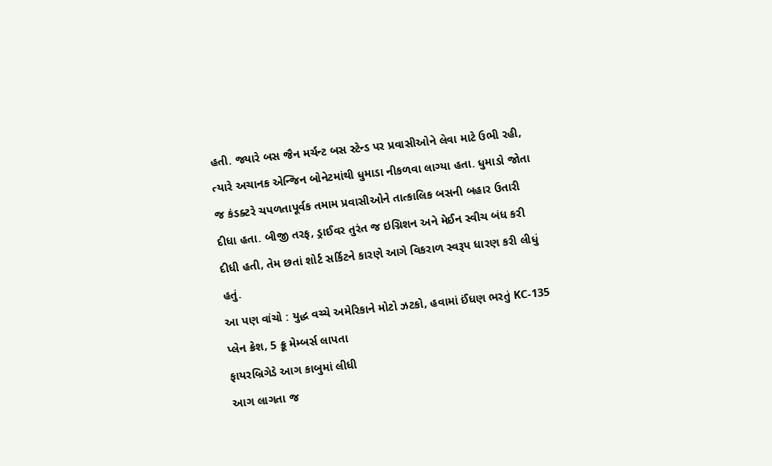હતી. જ્યારે બસ જૈન મર્ચન્ટ બસ સ્ટેન્ડ પર પ્રવાસીઓને લેવા માટે ઉભી રહી, ત્યારે અચાનક એન્જિન બોનેટમાંથી ધુમાડા નીકળવા લાગ્યા હતા. ધુમાડો જોતા જ કંડક્ટરે ચપળતાપૂર્વક તમામ પ્રવાસીઓને તાત્કાલિક બસની બહાર ઉતારી દીધા હતા. બીજી તરફ, ડ્રાઈવર તુરંત જ ઇગ્નિશન અને મેઈન સ્વીચ બંધ કરી દીધી હતી, તેમ છતાં શોર્ટ સર્કિટને કારણે આગે વિકરાળ સ્વરૂપ ધારણ કરી લીધું હતું.
આ પણ વાંચો : યુદ્ધ વચ્ચે અમેરિકાને મોટો ઝટકો, હવામાં ઈંધણ ભરતું KC-135 પ્લેન ક્રેશ, 5 ક્રૂ મેમ્બર્સ લાપતા
ફાયરબ્રિગેડે આગ કાબુમાં લીધી
આગ લાગતા જ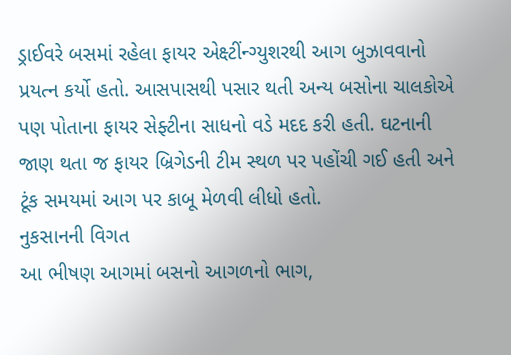ડ્રાઈવરે બસમાં રહેલા ફાયર એક્ષ્ટીંન્ગ્યુશરથી આગ બુઝાવવાનો પ્રયત્ન કર્યો હતો. આસપાસથી પસાર થતી અન્ય બસોના ચાલકોએ પણ પોતાના ફાયર સેફ્ટીના સાધનો વડે મદદ કરી હતી. ઘટનાની જાણ થતા જ ફાયર બ્રિગેડની ટીમ સ્થળ પર પહોંચી ગઈ હતી અને ટૂંક સમયમાં આગ પર કાબૂ મેળવી લીધો હતો.
નુકસાનની વિગત
આ ભીષણ આગમાં બસનો આગળનો ભાગ,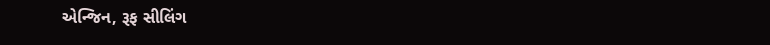એન્જિન, રૂફ સીલિંગ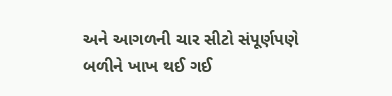અને આગળની ચાર સીટો સંપૂર્ણપણે બળીને ખાખ થઈ ગઈ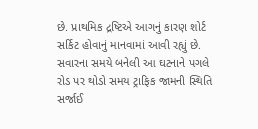છે. પ્રાથમિક દ્રષ્ટિએ આગનું કારણ શોર્ટ સર્કિટ હોવાનું માનવામાં આવી રહ્યું છે. સવારના સમયે બનેલી આ ઘટનાને પગલે રોડ પર થોડો સમય ટ્રાફિક જામની સ્થિતિ સર્જાઈ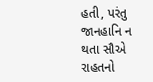હતી, પરંતુ જાનહાનિ ન થતા સૌએ રાહતનો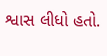શ્વાસ લીધો હતો.